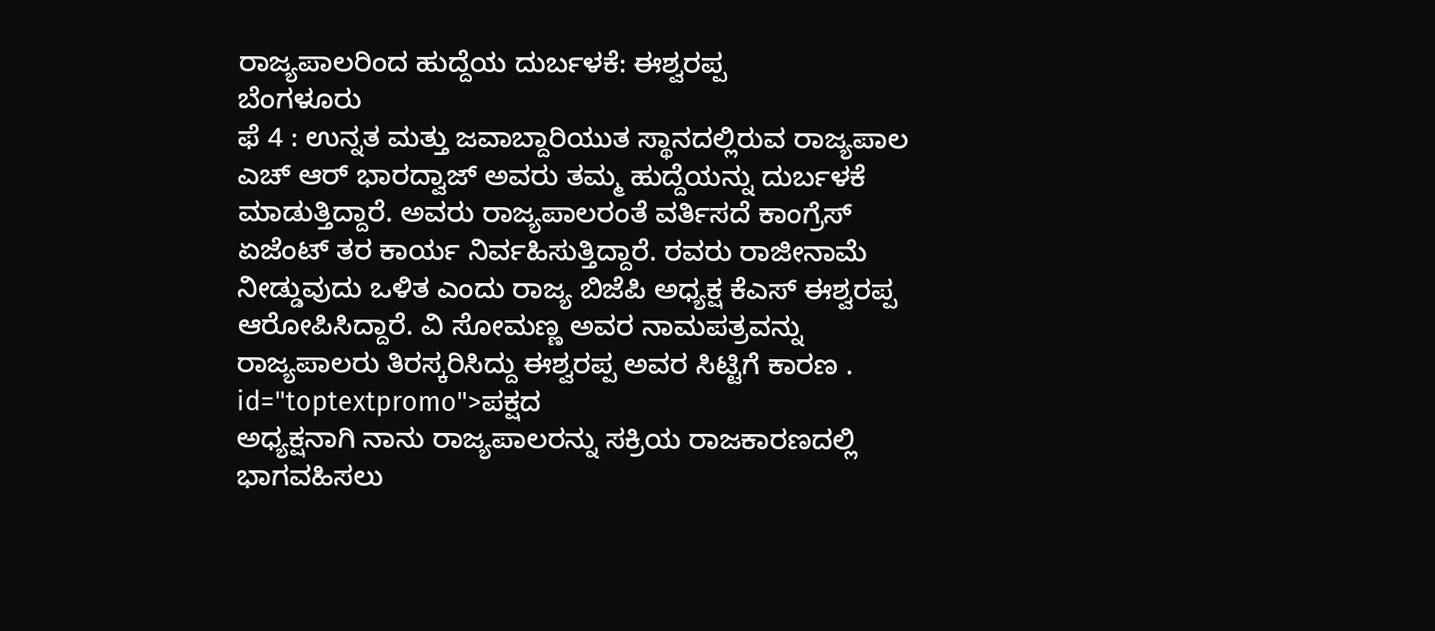ರಾಜ್ಯಪಾಲರಿಂದ ಹುದ್ದೆಯ ದುರ್ಬಳಕೆ: ಈಶ್ವರಪ್ಪ
ಬೆಂಗಳೂರು
ಫೆ 4 : ಉನ್ನತ ಮತ್ತು ಜವಾಬ್ದಾರಿಯುತ ಸ್ಥಾನದಲ್ಲಿರುವ ರಾಜ್ಯಪಾಲ ಎಚ್ ಆರ್ ಭಾರದ್ವಾಜ್ ಅವರು ತಮ್ಮ ಹುದ್ದೆಯನ್ನು ದುರ್ಬಳಕೆ ಮಾಡುತ್ತಿದ್ದಾರೆ. ಅವರು ರಾಜ್ಯಪಾಲರಂತೆ ವರ್ತಿಸದೆ ಕಾಂಗ್ರೆಸ್ ಏಜೆಂಟ್ ತರ ಕಾರ್ಯ ನಿರ್ವಹಿಸುತ್ತಿದ್ದಾರೆ. ರವರು ರಾಜೀನಾಮೆ ನೀಡ್ಡುವುದು ಒಳಿತ ಎಂದು ರಾಜ್ಯ ಬಿಜೆಪಿ ಅಧ್ಯಕ್ಷ ಕೆಎಸ್ ಈಶ್ವರಪ್ಪ ಆರೋಪಿಸಿದ್ದಾರೆ. ವಿ ಸೋಮಣ್ಣ ಅವರ ನಾಮಪತ್ರವನ್ನು ರಾಜ್ಯಪಾಲರು ತಿರಸ್ಕರಿಸಿದ್ದು ಈಶ್ವರಪ್ಪ ಅವರ ಸಿಟ್ಟಿಗೆ ಕಾರಣ . id="toptextpromo">ಪಕ್ಷದ
ಅಧ್ಯಕ್ಷನಾಗಿ ನಾನು ರಾಜ್ಯಪಾಲರನ್ನು ಸಕ್ರಿಯ ರಾಜಕಾರಣದಲ್ಲಿ ಭಾಗವಹಿಸಲು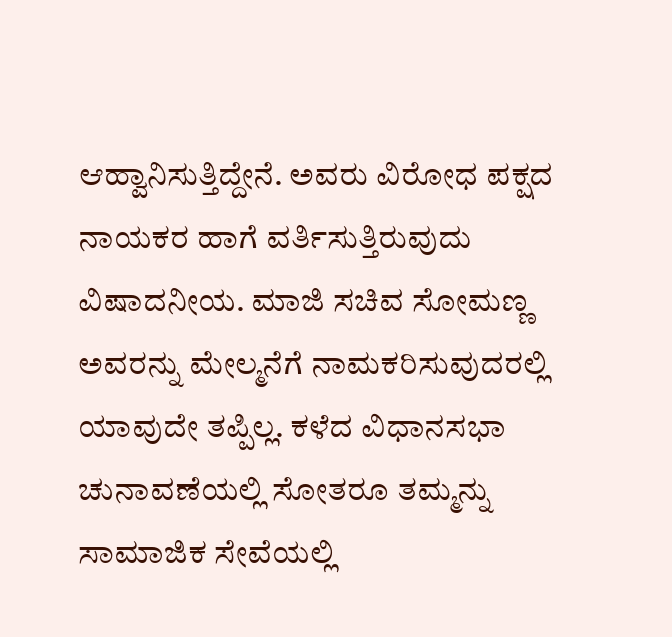ಆಹ್ವಾನಿಸುತ್ತಿದ್ದೇನೆ. ಅವರು ವಿರೋಧ ಪಕ್ಷದ ನಾಯಕರ ಹಾಗೆ ವರ್ತಿಸುತ್ತಿರುವುದು ವಿಷಾದನೀಯ. ಮಾಜಿ ಸಚಿವ ಸೋಮಣ್ಣ ಅವರನ್ನು ಮೇಲ್ಮನೆಗೆ ನಾಮಕರಿಸುವುದರಲ್ಲಿ ಯಾವುದೇ ತಪ್ಪಿಲ್ಲ. ಕಳೆದ ವಿಧಾನಸಭಾ ಚುನಾವಣೆಯಲ್ಲಿ ಸೋತರೂ ತಮ್ಮನ್ನು ಸಾಮಾಜಿಕ ಸೇವೆಯಲ್ಲಿ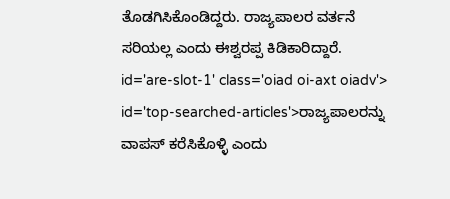ತೊಡಗಿಸಿಕೊಂಡಿದ್ದರು. ರಾಜ್ಯಪಾಲರ ವರ್ತನೆ ಸರಿಯಲ್ಲ ಎಂದು ಈಶ್ವರಪ್ಪ ಕಿಡಿಕಾರಿದ್ದಾರೆ. id='are-slot-1' class='oiad oi-axt oiadv'> id='top-searched-articles'>ರಾಜ್ಯಪಾಲರನ್ನು
ವಾಪಸ್ ಕರೆಸಿಕೊಳ್ಳಿ ಎಂದು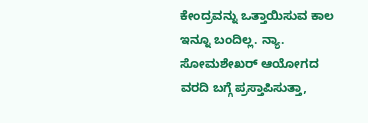ಕೇಂದ್ರವನ್ನು ಒತ್ತಾಯಿಸುವ ಕಾಲ ಇನ್ನೂ ಬಂದಿಲ್ಲ. ನ್ಯಾ. ಸೋಮಶೇಖರ್ ಆಯೋಗದ ವರದಿ ಬಗ್ಗೆ ಪ್ರಸ್ತಾಪಿಸುತ್ತಾ,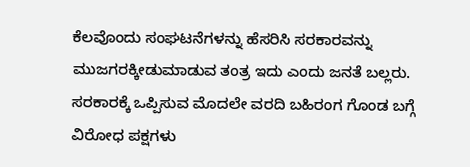ಕೆಲವೊಂದು ಸಂಘಟನೆಗಳನ್ನು ಹೆಸರಿಸಿ ಸರಕಾರವನ್ನು ಮುಜಗರಕ್ಕೀಡುಮಾಡುವ ತಂತ್ರ ಇದು ಎಂದು ಜನತೆ ಬಲ್ಲರು. ಸರಕಾರಕ್ಕೆ ಒಪ್ಪಿಸುವ ಮೊದಲೇ ವರದಿ ಬಹಿರಂಗ ಗೊಂಡ ಬಗ್ಗೆ ವಿರೋಧ ಪಕ್ಷಗಳು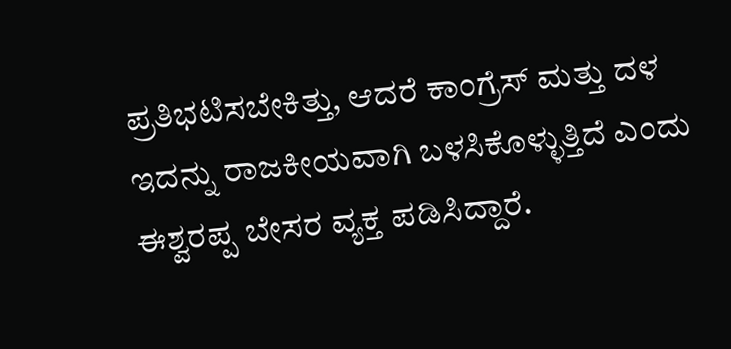ಪ್ರತಿಭಟಿಸಬೇಕಿತ್ತು, ಆದರೆ ಕಾಂಗ್ರೆಸ್ ಮತ್ತು ದಳ ಇದನ್ನು ರಾಜಕೀಯವಾಗಿ ಬಳಸಿಕೊಳ್ಳುತ್ತಿದೆ ಎಂದು ಈಶ್ವರಪ್ಪ ಬೇಸರ ವ್ಯಕ್ತ ಪಡಿಸಿದ್ದಾರೆ.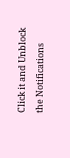Click it and Unblock the Notifications